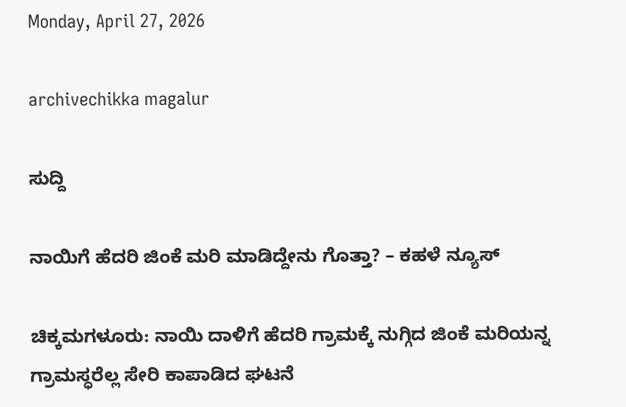Monday, April 27, 2026

archivechikka magalur

ಸುದ್ದಿ

ನಾಯಿಗೆ ಹೆದರಿ ಜಿಂಕೆ ಮರಿ ಮಾಡಿದ್ದೇನು ಗೊತ್ತಾ? – ಕಹಳೆ ನ್ಯೂಸ್

ಚಿಕ್ಕಮಗಳೂರು: ನಾಯಿ ದಾಳಿಗೆ ಹೆದರಿ ಗ್ರಾಮಕ್ಕೆ ನುಗ್ಗಿದ ಜಿಂಕೆ ಮರಿಯನ್ನ ಗ್ರಾಮಸ್ಧರೆಲ್ಲ ಸೇರಿ ಕಾಪಾಡಿದ ಘಟನೆ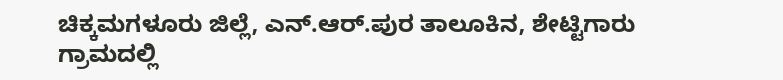ಚಿಕ್ಕಮಗಳೂರು ಜಿಲ್ಲೆ, ಎನ್.ಆರ್.ಪುರ ತಾಲೂಕಿನ, ಶೇಟ್ಟಿಗಾರು ಗ್ರಾಮದಲ್ಲಿ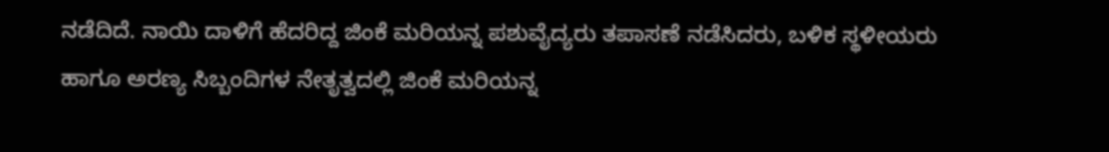ನಡೆದಿದೆ. ನಾಯಿ ದಾಳಿಗೆ ಹೆದರಿದ್ದ ಜಿಂಕೆ ಮರಿಯನ್ನ ಪಶುವೈದ್ಯರು ತಪಾಸಣೆ ನಡೆಸಿದರು, ಬಳಿಕ ಸ್ಥಳೀಯರು ಹಾಗೂ ಅರಣ್ಯ ಸಿಬ್ಬಂದಿಗಳ ನೇತೃತ್ವದಲ್ಲಿ ಜಿಂಕೆ ಮರಿಯನ್ನ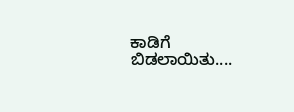ಕಾಡಿಗೆ ಬಿಡಲಾಯಿತು....